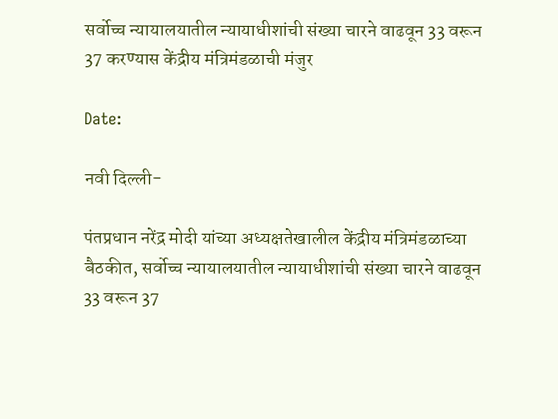सर्वोच्च न्यायालयातील न्यायाधीशांची संख्या चारने वाढवून 33 वरून 37 करण्यास केंद्रीय मंत्रिमंडळाची मंजुर

Date:

नवी दिल्‍ली-

पंतप्रधान नरेंद्र मोदी यांच्या अध्यक्षतेखालील केंद्रीय मंत्रिमंडळाच्या बैठकीत, सर्वोच्च न्यायालयातील न्यायाधीशांची संख्या चारने वाढवून 33 वरून 37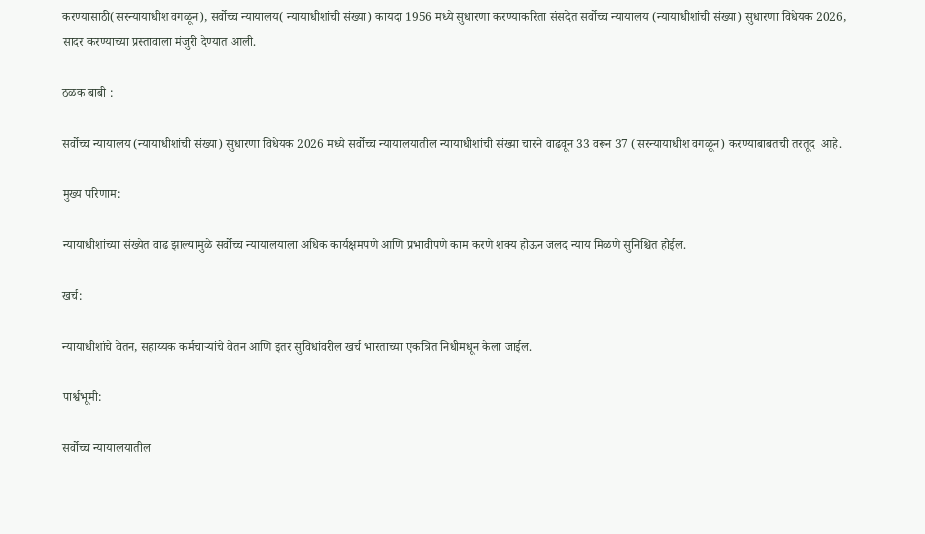करण्यासाठी(सरन्यायाधीश वगळून), सर्वोच्च न्यायालय( न्यायाधीशांची संख्या) कायदा 1956 मध्ये सुधारणा करण्याकरिता संसदेत सर्वोच्च न्यायालय (न्यायाधीशांची संख्या) सुधारणा विधेयक 2026, सादर करण्याच्या प्रस्तावाला मंजुरी देण्यात आली.

ठळक बाबी :

सर्वोच्च न्यायालय (न्यायाधीशांची संख्या) सुधारणा विधेयक 2026 मध्ये सर्वोच्च न्यायालयातील न्यायाधीशांची संख्या चारने वाढवून 33 वरून 37 (सरन्यायाधीश वगळून) करण्याबाबतची तरतूद  आहे.

मुख्य परिणाम:

न्यायाधीशांच्या संख्येत वाढ झाल्यामुळे सर्वोच्च न्यायालयाला अधिक कार्यक्षमपणे आणि प्रभावीपणे काम करणे शक्य होऊन जलद न्याय मिळणे सुनिश्चित होईल.

खर्च:

न्यायाधीशांचे वेतन, सहाय्यक कर्मचाऱ्यांचे वेतन आणि इतर सुविधांवरील खर्च भारताच्या एकत्रित निधीमधून केला जाईल.

पार्श्वभूमी:

सर्वोच्च न्यायालयातील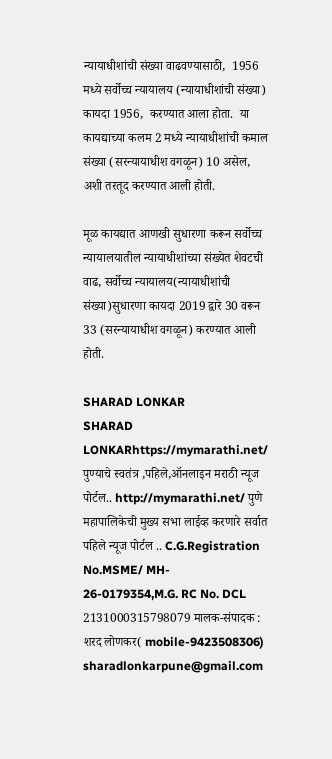न्यायाधीशांची संख्या वाढवण्यासाठी,  1956 मध्ये सर्वोच्च न्यायालय (न्यायाधीशांची संख्या) कायदा 1956,  करण्यात आला होता.  या कायद्याच्या कलम 2 मध्ये न्यायाधीशांची कमाल संख्या (सरन्यायाधीश वगळून) 10 असेल, अशी तरतूद करण्यात आली होती.

मूळ कायद्यात आणखी सुधारणा करून सर्वोच्च न्यायालयातील न्यायाधीशांच्या संख्येत शेवटची वाढ, सर्वोच्च न्यायालय(न्यायाधीशांची संख्या)सुधारणा कायदा 2019 द्वारे 30 वरून 33 (सरन्यायाधीश वगळून) करण्यात आली होती.

SHARAD LONKAR
SHARAD LONKARhttps://mymarathi.net/
पुण्याचे स्वतंत्र ,पहिले,ऑनलाइन मराठी न्यूज पोर्टल.. http://mymarathi.net/ पुणे महापालिकेची मुख्य सभा लाईव्ह करणारे सर्वात पहिले न्यूज पोर्टल .. C.G.Registration No.MSME/ MH- 26-0179354,M.G. RC No. DCL 2131000315798079 मालक-संपादक : शरद लोणकर( mobile-9423508306) sharadlonkarpune@gmail.com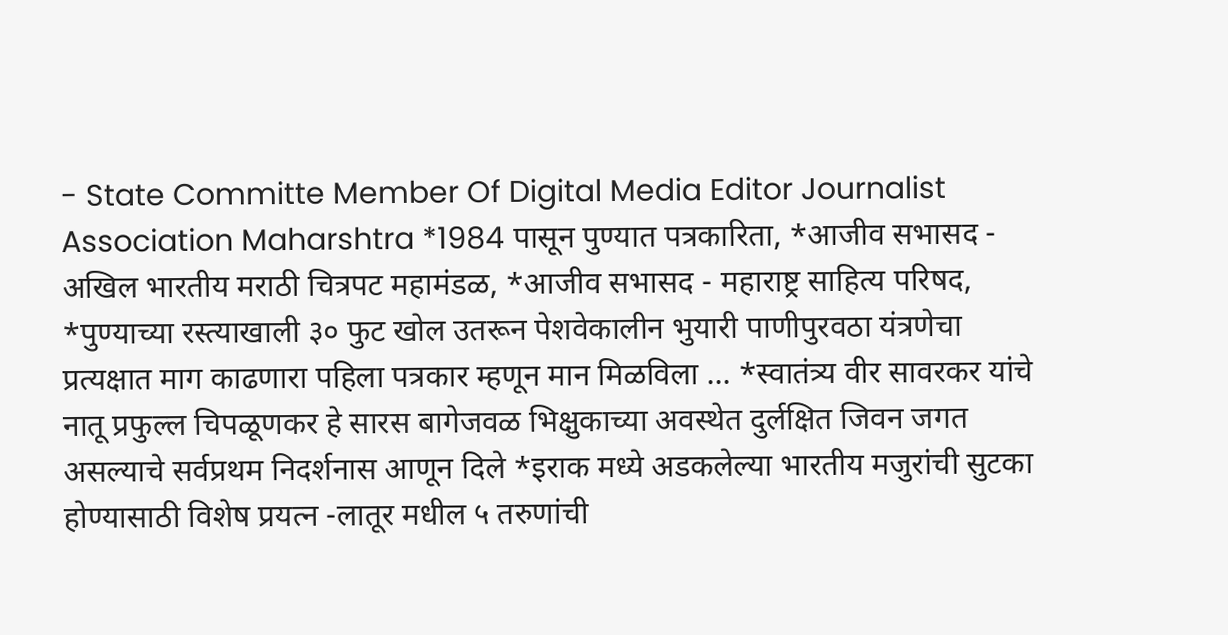- State Committe Member Of Digital Media Editor Journalist Association Maharshtra *1984 पासून पुण्यात पत्रकारिता, *आजीव सभासद - अखिल भारतीय मराठी चित्रपट महामंडळ, *आजीव सभासद - महाराष्ट्र साहित्य परिषद, *पुण्याच्या रस्त्याखाली ३० फुट खोल उतरून पेशवेकालीन भुयारी पाणीपुरवठा यंत्रणेचा प्रत्यक्षात माग काढणारा पहिला पत्रकार म्हणून मान मिळविला ... *स्वातंत्र्य वीर सावरकर यांचे नातू प्रफुल्ल चिपळूणकर हे सारस बागेजवळ भिक्षुकाच्या अवस्थेत दुर्लक्षित जिवन जगत असल्याचे सर्वप्रथम निदर्शनास आणून दिले *इराक मध्ये अडकलेल्या भारतीय मजुरांची सुटका होण्यासाठी विशेष प्रयत्न -लातूर मधील ५ तरुणांची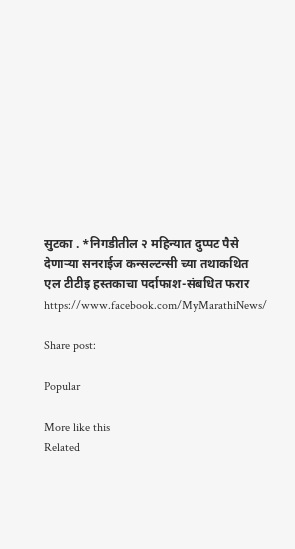सुटका . *निगडीतील २ महिन्यात दुप्पट पैसे देणाऱ्या सनराईज कन्सल्टन्सी च्या तथाकथित एल टीटीइ हस्तकाचा पर्दाफाश-संबधित फरार https://www.facebook.com/MyMarathiNews/

Share post:

Popular

More like this
Related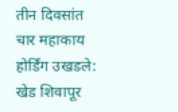तीन दिवसांत चार महाकाय होर्डिंग उखडले: खेड शिवापूर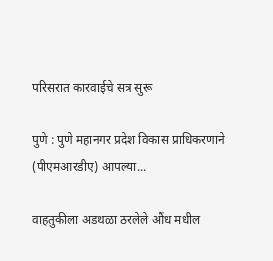परिसरात कारवाईचे सत्र सुरू

पुणे : पुणे महानगर प्रदेश विकास प्राधिकरणाने (पीएमआरडीए) आपल्या...

वाहतुकीला अडथळा ठरलेले औंध मधील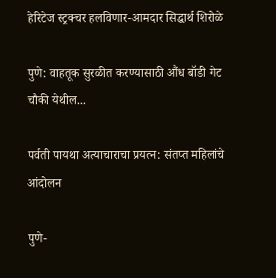हेरिटेज स्ट्रक्चर हलविणार-आमदार सिद्धार्थ शिरोळे

पुणे: वाहतूक सुरळीत करण्यासाठी औंध बॉडी गेट चौकी येथील...

पर्वती पायथा अत्याचाराचा प्रयत्न: संतप्त महिलांचे आंदोलन

पुणे-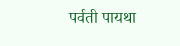पर्वती पायथा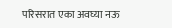परिसरात एका अवघ्या नऊ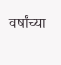वर्षांच्या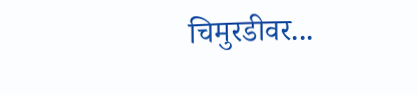चिमुरडीवर...